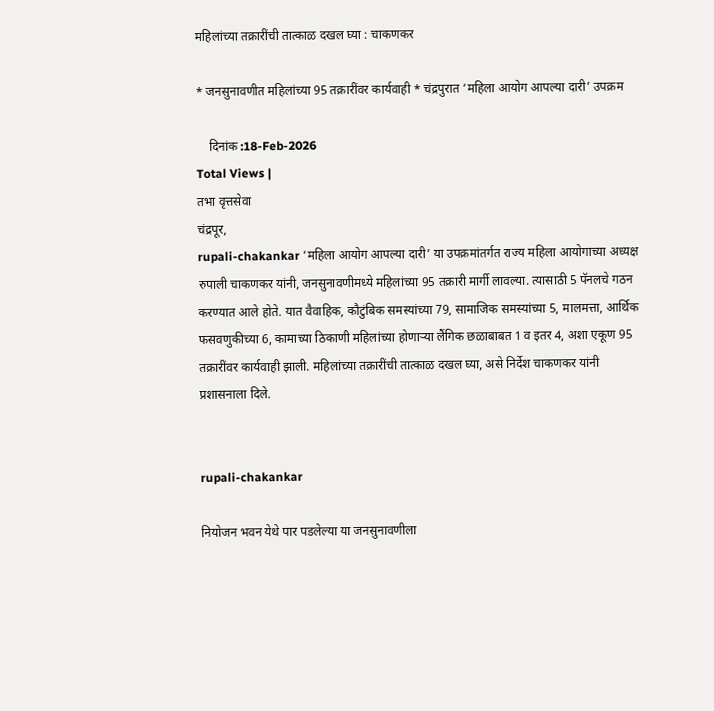महिलांच्या तक्रारींची तात्काळ दखल घ्या : चाकणकर

* जनसुनावणीत महिलांच्या 95 तक्रारींवर कार्यवाही * चंद्रपुरात ‘महिला आयोग आपल्या दारी’ उपक्रम

    दिनांक :18-Feb-2026
Total Views |
तभा वृत्तसेवा
चंद्रपूर,
rupali-chakankar ‘महिला आयोग आपल्या दारी’ या उपक्रमांतर्गत राज्य महिला आयोगाच्या अध्यक्ष रुपाली चाकणकर यांनी, जनसुनावणीमध्ये महिलांच्या 95 तक्रारी मार्गी लावल्या. त्यासाठी 5 पॅनलचे गठन करण्यात आले होते. यात वैवाहिक, कौटुंबिक समस्यांच्या 79, सामाजिक समस्यांच्या 5, मालमत्ता, आर्थिक फसवणुकीच्या 6, कामाच्या ठिकाणी महिलांच्या होणार्‍या लैंगिक छळाबाबत 1 व इतर 4, अशा एकूण 95 तक्रारींवर कार्यवाही झाली. महिलांच्या तक्रारींची तात्काळ दखल घ्या, असे निर्देश चाकणकर यांनी प्रशासनाला दिले.


rupali-chakankar

नियोजन भवन येथे पार पडलेल्या या जनसुनावणीला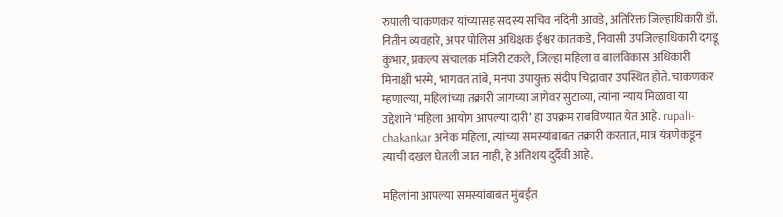रुपाली चाकणकर यांच्यासह सदस्य सचिव नंदिनी आवडे, अतिरिक्त जिल्हाधिकारी डॉ. नितीन व्यवहारे, अपर पोलिस अधिक्षक ईश्वर कातकडे, निवासी उपजिल्हाधिकारी दगडू कुंभार, प्रकल्प संचालक मंजिरी टकले, जिल्हा महिला व बालविकास अधिकारी मिनाक्षी भस्मे, भागवत तांबे, मनपा उपायुक्त संदीप चिद्रावार उपस्थित होते. चाकणकर म्हणाल्या, महिलांच्या तक्रारी जागच्या जागेवर सुटाव्या, त्यांना न्याय मिळावा या उद्देशाने ‘महिला आयोग आपल्या दारी’ हा उपक्रम राबविण्यात येत आहे. rupali-chakankar अनेक महिला, त्यांच्या समस्यांबाबत तक्रारी करतात, मात्र यंत्रणेकडून त्याची दखल घेतली जात नाही, हे अतिशय दुर्दैवी आहे.

महिलांना आपल्या समस्यांबाबत मुंबईत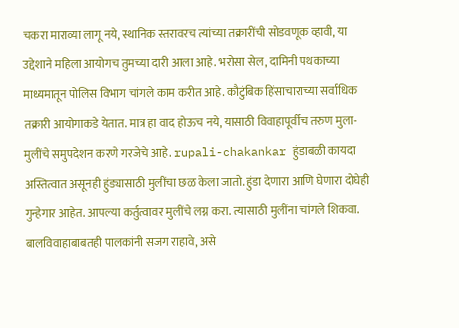चकरा माराव्या लागू नये, स्थानिक स्तरावरच त्यांच्या तक्रारींची सोडवणूक व्हावी, या उद्देशाने महिला आयोगच तुमच्या दारी आला आहे. भरोसा सेल, दामिनी पथकाच्या माध्यमातून पोलिस विभाग चांगले काम करीत आहे. कौटुंबिक हिंसाचाराच्या सर्वाधिक तक्रारी आयोगाकडे येतात. मात्र हा वाद होऊच नये, यासाठी विवाहापूर्वीच तरुण मुला-मुलींचे समुपदेशन करणे गरजेचे आहे. rupali-chakankar हुंडाबळी कायदा अस्तित्वात असूनही हुंड्यासाठी मुलींचा छळ केला जातो. हुंडा देणारा आणि घेणारा दोघेही गुन्हेगार आहेत. आपल्या कर्तुत्वावर मुलींचे लग्न करा. त्यासाठी मुलींना चांगले शिकवा. बालविवाहाबाबतही पालकांनी सजग राहावे, असे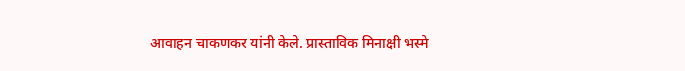आवाहन चाकणकर यांनी केले. प्रास्ताविक मिनाक्षी भस्मे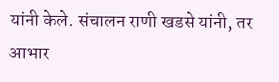यांनी केले. संचालन राणी खडसे यांनी, तर आभार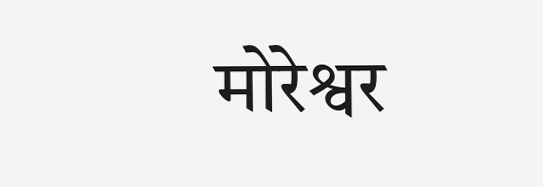मोरेश्वर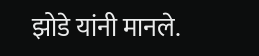झोडे यांनी मानले.